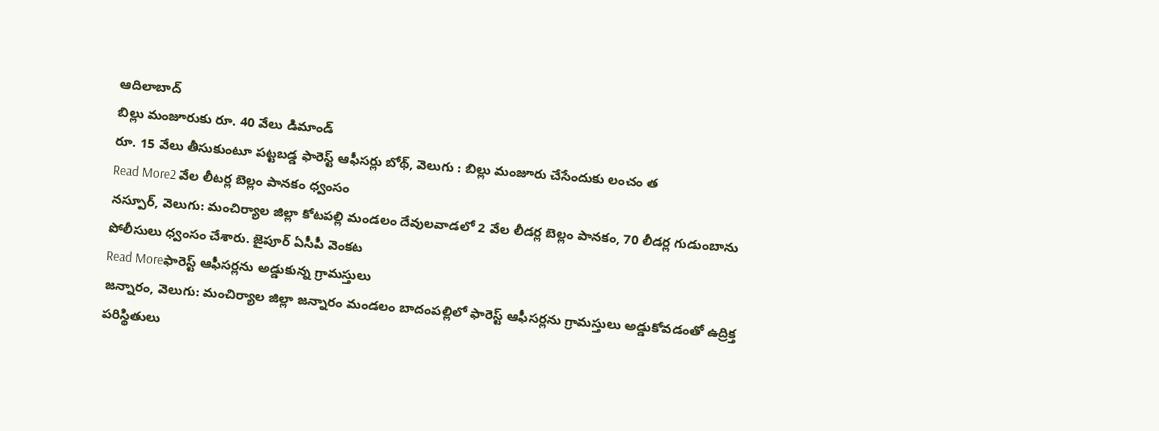ఆదిలాబాద్
బిల్లు మంజూరుకు రూ. 40 వేలు డిమాండ్
రూ. 15 వేలు తీసుకుంటూ పట్టబడ్డ ఫారెస్ట్ ఆఫీసర్లు బోథ్, వెలుగు : బిల్లు మంజూరు చేసేందుకు లంచం త
Read More2 వేల లీటర్ల బెల్లం పానకం ధ్వంసం
నస్పూర్, వెలుగు: మంచిర్యాల జిల్లా కోటపల్లి మండలం దేవులవాడలో 2 వేల లీడర్ల బెల్లం పానకం, 70 లీడర్ల గుడుంబాను పోలీసులు ధ్వంసం చేశారు. జైపూర్ ఏసీపీ వెంకట
Read Moreఫారెస్ట్ ఆఫీసర్లను అడ్డుకున్న గ్రామస్తులు
జన్నారం, వెలుగు: మంచిర్యాల జిల్లా జన్నారం మండలం బాదంపల్లిలో ఫారెస్ట్ ఆఫీసర్లను గ్రామస్తులు అడ్డుకోవడంతో ఉద్రిక్త పరిస్థితులు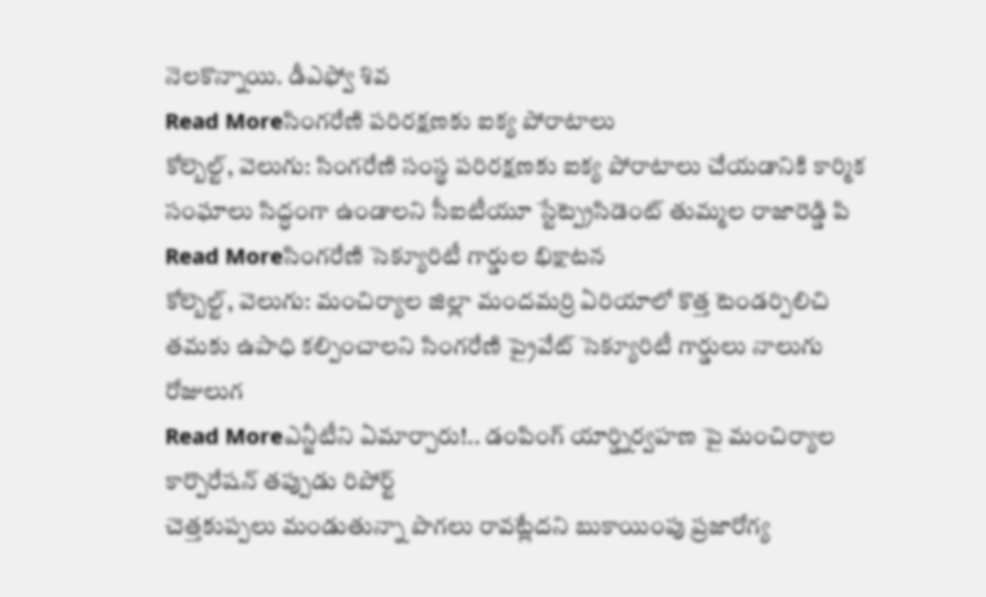నెలకొన్నాయి. డీఎఫ్వో శివ
Read Moreసింగరేణి పరిరక్షణకు ఐక్య పోరాటాలు
కోల్బెల్ట్, వెలుగు: సింగరేణి సంస్థ పరిరక్షణకు ఐక్య పోరాటాలు చేయడానికి కార్మిక సంఘాలు సిద్ధంగా ఉండాలని సీఐటీయూ స్టేట్ప్రెసిడెంట్ తుమ్మల రాజారెడ్డి పి
Read Moreసింగరేణి సెక్యూరిటీ గార్డుల భిక్షాటన
కోల్బెల్ట్, వెలుగు: మంచిర్యాల జిల్లా మందమర్రి ఏరియాలో కొత్త టెండర్పిలిచి తమకు ఉపాధి కల్పించాలని సింగరేణి ప్రైవేట్ సెక్యూరిటీ గార్డులు నాలుగు రోజులుగ
Read Moreఎన్జీటీని ఏమార్చారు!.. డంపింగ్ యార్డ్నిర్వహణ పై మంచిర్యాల కార్పొరేషన్ తప్పుడు రిపోర్ట్
చెత్తకుప్పలు మండుతున్నా పొగలు రావట్లేదని బుకాయింపు ప్రజారోగ్య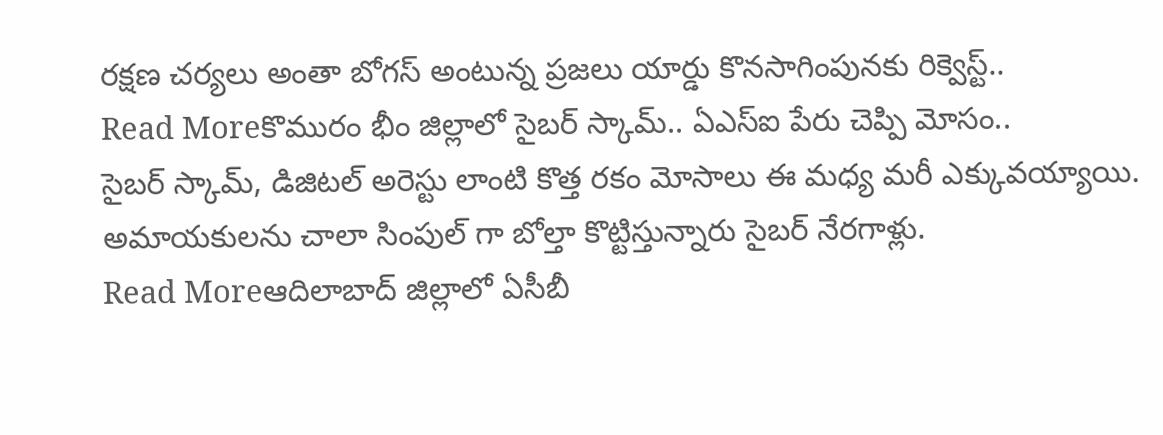రక్షణ చర్యలు అంతా బోగస్ అంటున్న ప్రజలు యార్డు కొనసాగింపునకు రిక్వెస్ట్..
Read Moreకొమురం భీం జిల్లాలో సైబర్ స్కామ్.. ఏఎస్ఐ పేరు చెప్పి మోసం..
సైబర్ స్కామ్, డిజిటల్ అరెస్టు లాంటి కొత్త రకం మోసాలు ఈ మధ్య మరీ ఎక్కువయ్యాయి. అమాయకులను చాలా సింపుల్ గా బోల్తా కొట్టిస్తున్నారు సైబర్ నేరగాళ్లు.
Read Moreఆదిలాబాద్ జిల్లాలో ఏసీబీ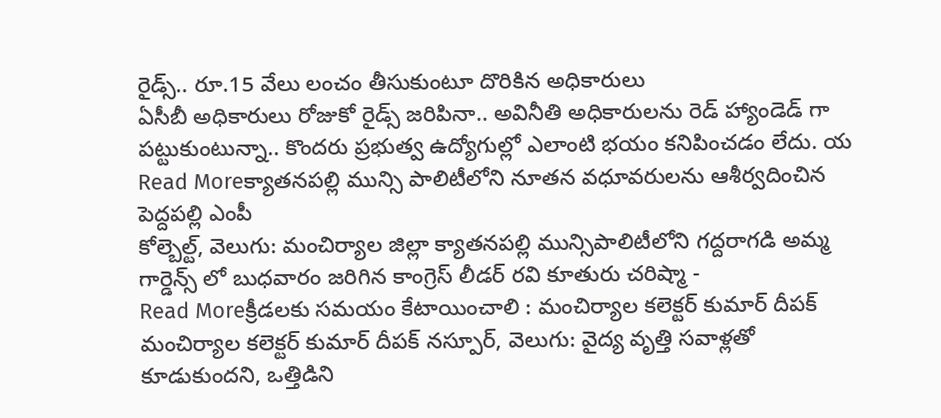రైడ్స్.. రూ.15 వేలు లంచం తీసుకుంటూ దొరికిన అధికారులు
ఏసీబీ అధికారులు రోజుకో రైడ్స్ జరిపినా.. అవినీతి అధికారులను రెడ్ హ్యాండెడ్ గా పట్టుకుంటున్నా.. కొందరు ప్రభుత్వ ఉద్యోగుల్లో ఎలాంటి భయం కనిపించడం లేదు. య
Read Moreక్యాతనపల్లి మున్సి పాలిటీలోని నూతన వధూవరులను ఆశీర్వదించిన పెద్దపల్లి ఎంపీ
కోల్బెల్ట్, వెలుగు: మంచిర్యాల జిల్లా క్యాతనపల్లి మున్సిపాలిటీలోని గద్దరాగడి అమ్మ గార్డెన్స్ లో బుధవారం జరిగిన కాంగ్రెస్ లీడర్ రవి కూతురు చరిష్మా -
Read Moreక్రీడలకు సమయం కేటాయించాలి : మంచిర్యాల కలెక్టర్ కుమార్ దీపక్
మంచిర్యాల కలెక్టర్ కుమార్ దీపక్ నస్పూర్, వెలుగు: వైద్య వృత్తి సవాళ్లతో కూడుకుందని, ఒత్తిడిని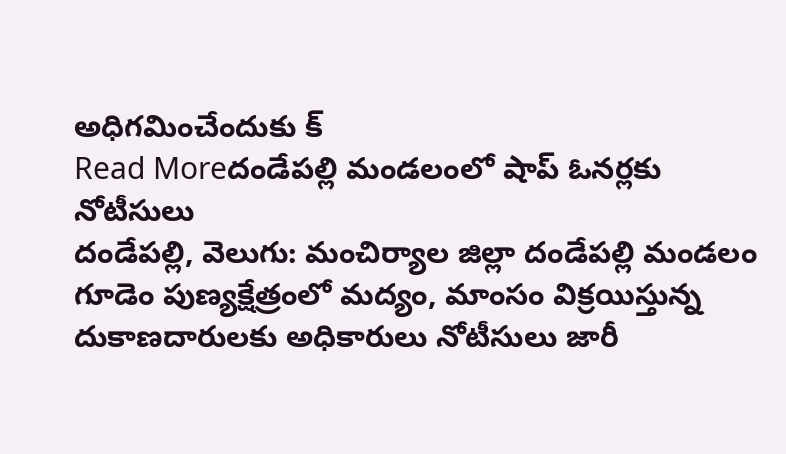అధిగమించేందుకు క్
Read Moreదండేపల్లి మండలంలో షాప్ ఓనర్లకు నోటీసులు
దండేపల్లి, వెలుగు: మంచిర్యాల జిల్లా దండేపల్లి మండలం గూడెం పుణ్యక్షేత్రంలో మద్యం, మాంసం విక్రయిస్తున్న దుకాణదారులకు అధికారులు నోటీసులు జారీ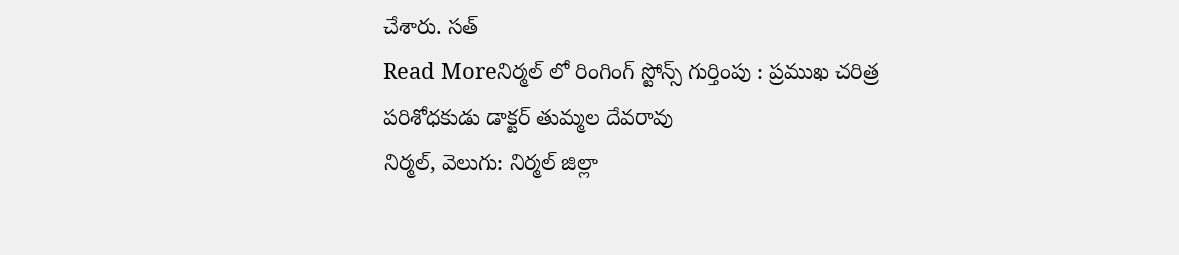చేశారు. సత్
Read Moreనిర్మల్ లో రింగింగ్ స్టోన్స్ గుర్తింపు : ప్రముఖ చరిత్ర పరిశోధకుడు డాక్టర్ తుమ్మల దేవరావు
నిర్మల్, వెలుగు: నిర్మల్ జిల్లా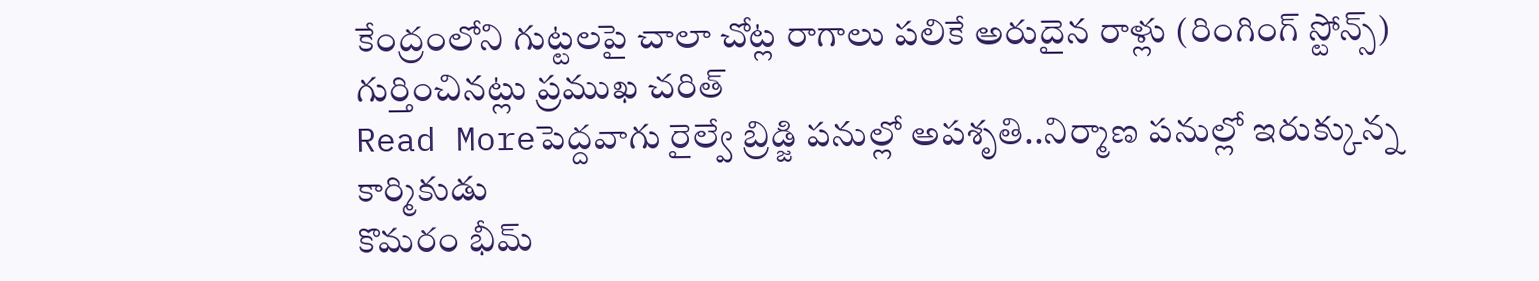కేంద్రంలోని గుట్టలపై చాలా చోట్ల రాగాలు పలికే అరుదైన రాళ్లు (రింగింగ్ స్టోన్స్) గుర్తించినట్లు ప్రముఖ చరిత్
Read Moreపెద్దవాగు రైల్వే బ్రిడ్జి పనుల్లో అపశృతి..నిర్మాణ పనుల్లో ఇరుక్కున్న కార్మికుడు
కొమరం భీమ్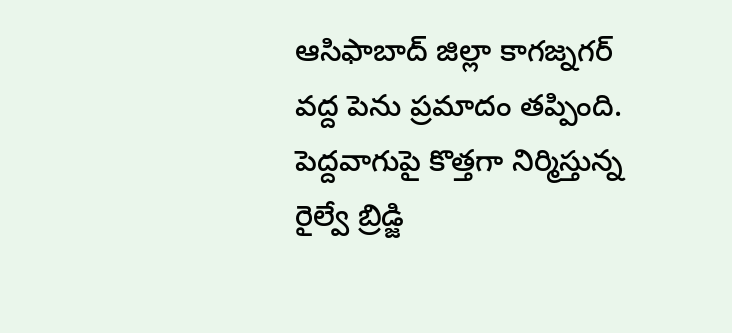ఆసిఫాబాద్ జిల్లా కాగజ్నగర్ వద్ద పెను ప్రమాదం తప్పింది. పెద్దవాగుపై కొత్తగా నిర్మిస్తున్న రైల్వే బ్రిడ్జి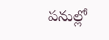పనుల్లో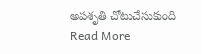అపశృతి చోటుచేసుకుంది
Read More